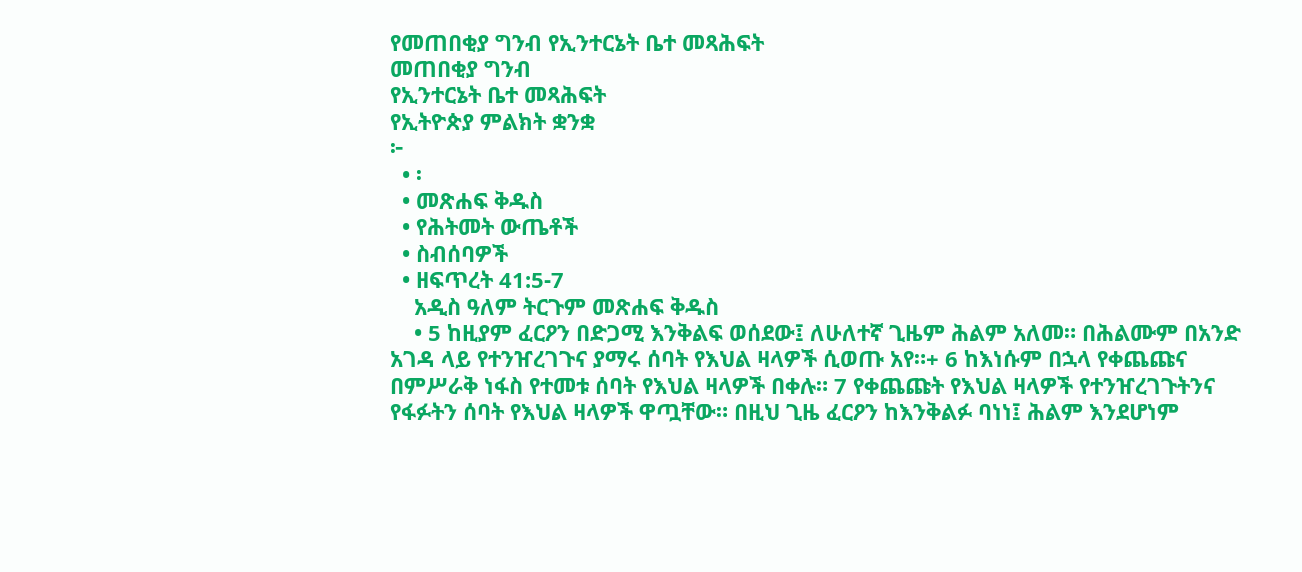የመጠበቂያ ግንብ የኢንተርኔት ቤተ መጻሕፍት
መጠበቂያ ግንብ
የኢንተርኔት ቤተ መጻሕፍት
የኢትዮጵያ ምልክት ቋንቋ
፦
  • ፡
  • መጽሐፍ ቅዱስ
  • የሕትመት ውጤቶች
  • ስብሰባዎች
  • ዘፍጥረት 41:5-7
    አዲስ ዓለም ትርጉም መጽሐፍ ቅዱስ
    • 5 ከዚያም ፈርዖን በድጋሚ እንቅልፍ ወሰደው፤ ለሁለተኛ ጊዜም ሕልም አለመ። በሕልሙም በአንድ አገዳ ላይ የተንዠረገጉና ያማሩ ሰባት የእህል ዛላዎች ሲወጡ አየ።+ 6 ከእነሱም በኋላ የቀጨጩና በምሥራቅ ነፋስ የተመቱ ሰባት የእህል ዛላዎች በቀሉ። 7 የቀጨጩት የእህል ዛላዎች የተንዠረገጉትንና የፋፉትን ሰባት የእህል ዛላዎች ዋጧቸው። በዚህ ጊዜ ፈርዖን ከእንቅልፉ ባነነ፤ ሕልም እንደሆነም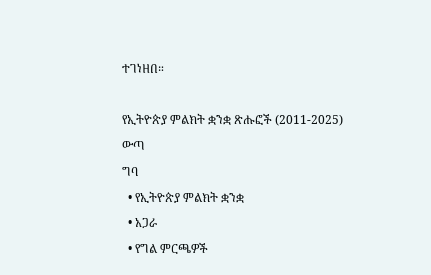ተገነዘበ።

የኢትዮጵያ ምልክት ቋንቋ ጽሑፎች (2011-2025)
ውጣ
ግባ
  • የኢትዮጵያ ምልክት ቋንቋ
  • አጋራ
  • የግል ምርጫዎች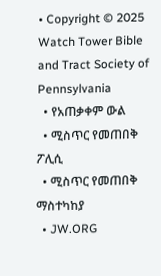• Copyright © 2025 Watch Tower Bible and Tract Society of Pennsylvania
  • የአጠቃቀም ውል
  • ሚስጥር የመጠበቅ ፖሊሲ
  • ሚስጥር የመጠበቅ ማስተካከያ
  • JW.ORG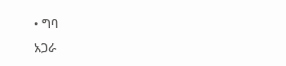• ግባ
አጋራ